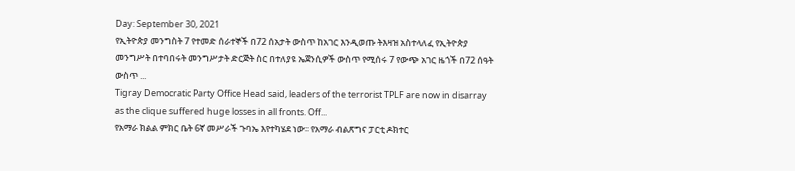Day: September 30, 2021
የኢትዮጵያ መንግስት 7 የተመድ ሰራተኞች በ72 ሰአታት ውስጥ ከአገር እንዲወጡ ትእዛዝ አስተላለፈ የኢትዮጵያ መንግሥት በተባበሩት መንግሥታት ድርጅት ስር በተለያዩ ኤጀንሲዎች ውስጥ የሚሰሩ 7 የውጭ አገር ዜጎች በ72 ሰዓት ውስጥ ...
Tigray Democratic Party Office Head said, leaders of the terrorist TPLF are now in disarray as the clique suffered huge losses in all fronts. Off...
የአማራ ክልል ምክር ቤት 6ኛ መሥራች ጉባኤ እየተካሄደ ነው፡፡ የአማራ ብልጽግና ፓርቲ ዶክተር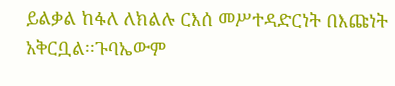ይልቃል ከፋለ ለክልሉ ርእሰ መሥተዳድርነት በእጩነት አቅርቧል፡፡ጉባኤውም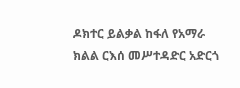ዶክተር ይልቃል ከፋለ የአማራ ክልል ርእሰ መሥተዳድር አድርጎ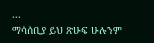...
ማሳሰቢያ ይህ ጽሁፍ ሁሉንም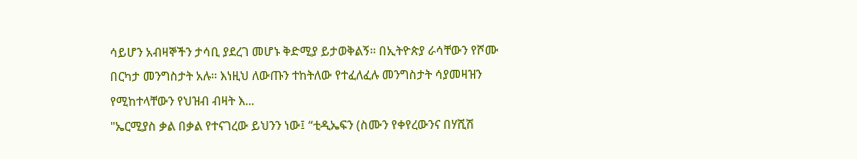ሳይሆን አብዛኞችን ታሳቢ ያደረገ መሆኑ ቅድሚያ ይታወቅልኝ። በኢትዮጵያ ራሳቸውን የሾሙ በርካታ መንግስታት አሉ። እነዚህ ለውጡን ተከትለው የተፈለፈሉ መንግስታት ሳያመዛዝን የሚከተላቸውን የህዝብ ብዛት እ...
"ኤርሚያስ ቃል በቃል የተናገረው ይህንን ነው፤ “ቲዲኤፍን (ስሙን የቀየረውንና በሃሺሽ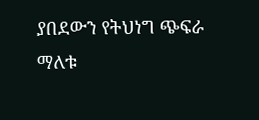ያበደውን የትህነግ ጭፍራ ማለቱ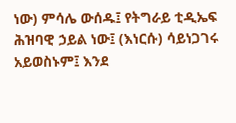ነው) ምሳሌ ውሰዱ፤ የትግራይ ቲዲኤፍ ሕዝባዊ ኃይል ነው፤ (እነርሱ) ሳይነጋገሩ አይወስኑም፤ እንደ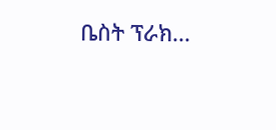ቤስት ፕራክ...